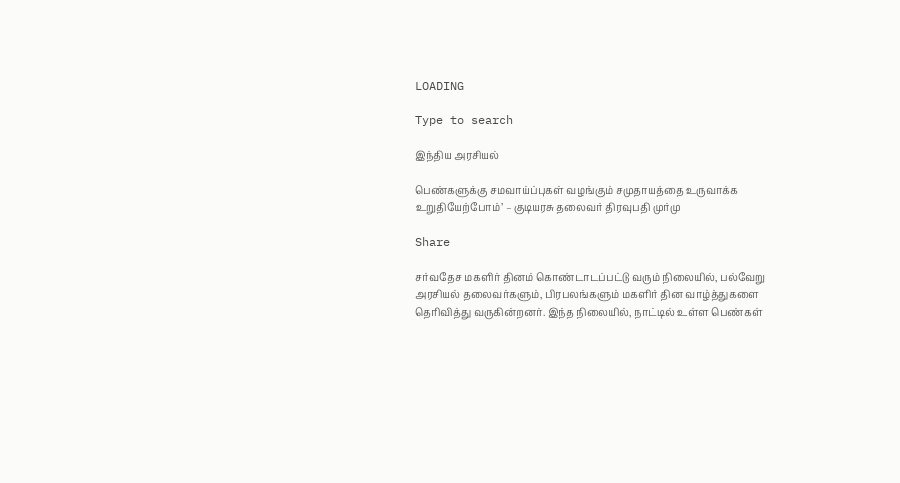LOADING

Type to search

இந்திய அரசியல்

பெண்களுக்கு சமவாய்ப்புகள் வழங்கும் சமுதாயத்தை உருவாக்க உறுதியேற்போம்’ – குடியரசு தலைவர் திரவுபதி முர்மு

Share

சர்வதேச மகளிர் தினம் கொண்டாடப்பட்டு வரும் நிலையில், பல்வேறு அரசியல் தலைவர்களும், பிரபலங்களும் மகளிர் தின வாழ்த்துகளை தெரிவித்து வருகின்றனர். இந்த நிலையில், நாட்டில் உள்ள பெண்கள்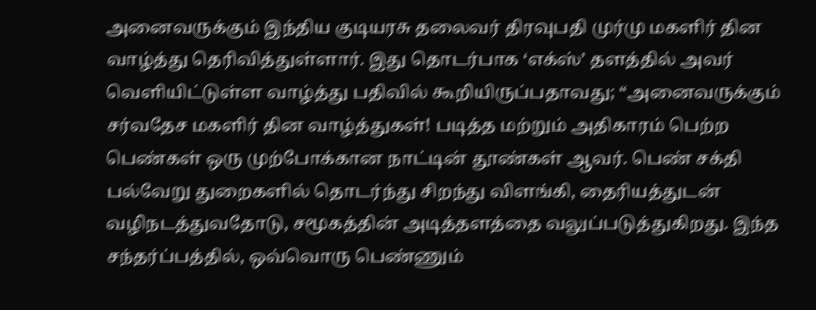அனைவருக்கும் இந்திய குடியரசு தலைவர் திரவுபதி முர்மு மகளிர் தின வாழ்த்து தெரிவித்துள்ளார். இது தொடர்பாக ‘எக்ஸ்’ தளத்தில் அவர் வெளியிட்டுள்ள வாழ்த்து பதிவில் கூறியிருப்பதாவது; “அனைவருக்கும் சர்வதேச மகளிர் தின வாழ்த்துகள்! படித்த மற்றும் அதிகாரம் பெற்ற பெண்கள் ஒரு முற்போக்கான நாட்டின் தூண்கள் ஆவர். பெண் சக்தி பல்வேறு துறைகளில் தொடர்ந்து சிறந்து விளங்கி, தைரியத்துடன் வழிநடத்துவதோடு, சமூகத்தின் அடித்தளத்தை வலுப்படுத்துகிறது. இந்த சந்தர்ப்பத்தில், ஒவ்வொரு பெண்ணும்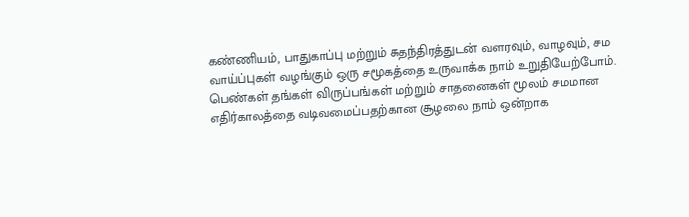கண்ணியம், பாதுகாப்பு மற்றும் சுதந்திரத்துடன் வளரவும், வாழவும், சம வாய்ப்புகள் வழங்கும் ஒரு சமூகத்தை உருவாக்க நாம் உறுதியேற்போம். பெண்கள் தங்கள் விருப்பங்கள் மற்றும் சாதனைகள் மூலம் சமமான எதிர்காலத்தை வடிவமைப்பதற்கான சூழலை நாம் ஒன்றாக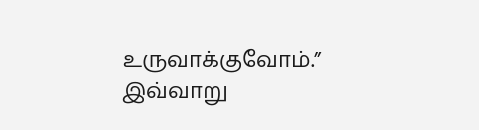உருவாக்குவோம்.” இவ்வாறு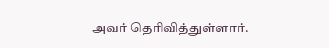அவர் தெரிவித்துள்ளார்.